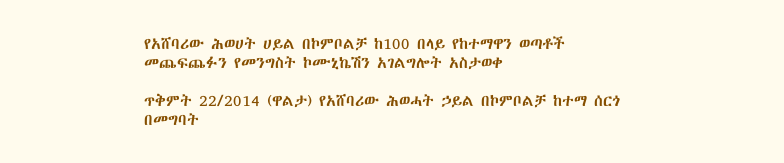የአሸባሪው ሕወሀት ሀይል በኮምቦልቻ ከ100 በላይ የከተማዋን ወጣቶች መጨፍጨፉን የመንግስት ኮሙኒኬሽን አገልግሎት አስታወቀ

ጥቅምት 22/2014 (ዋልታ) የአሸባሪው ሕወሓት ኃይል በኮምቦልቻ ከተማ ሰርጎ በመግባት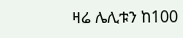ዛሬ ሌሊቱን ከ100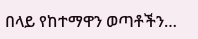በላይ የከተማዋን ወጣቶችን…